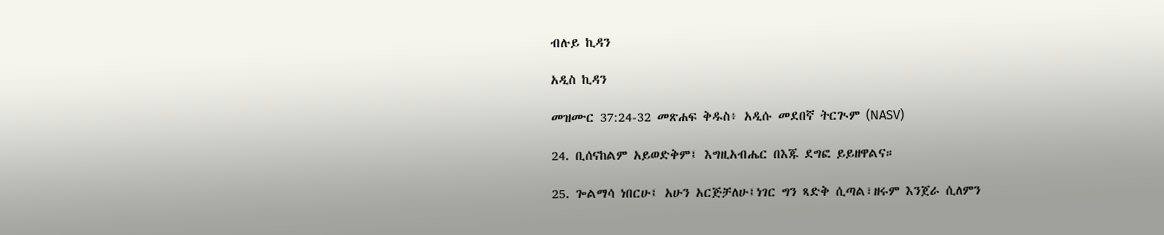ብሉይ ኪዳን

አዲስ ኪዳን

መዝሙር 37:24-32 መጽሐፍ ቅዱስ፥ አዲሱ መደበኛ ትርጒም (NASV)

24. ቢሰናከልም አይወድቅም፤ እግዚአብሔር በእጁ ደግፎ ይይዘዋልና።

25. ጐልማሳ ነበርሁ፤ አሁን አርጅቻለሁ፤ነገር ግን ጻድቅ ሲጣል፣ዘሩም እንጀራ ሲለምን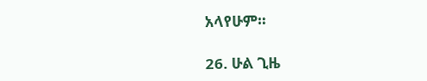አላየሁም።

26. ሁል ጊዜ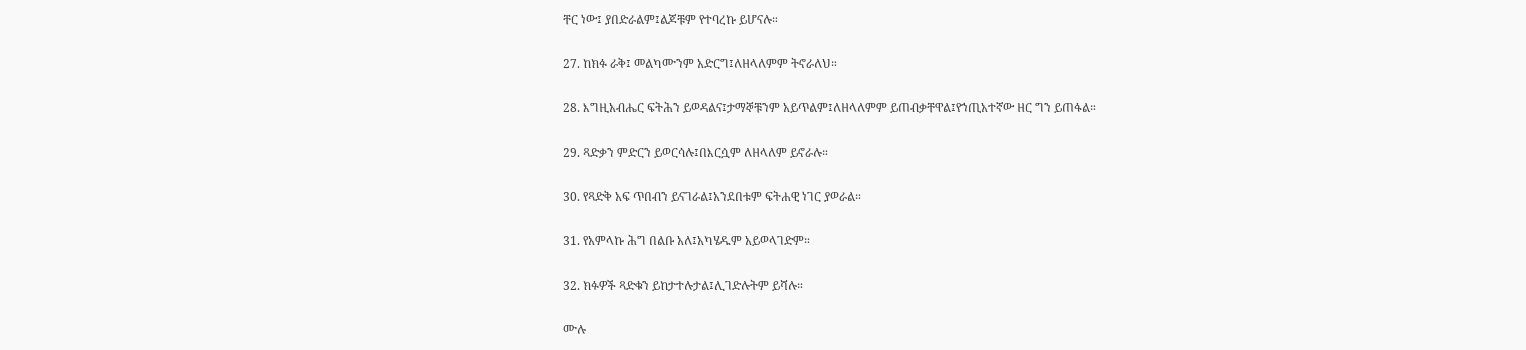ቸር ነው፤ ያበድራልም፤ልጆቹም የተባረኩ ይሆናሉ።

27. ከክፉ ራቅ፤ መልካሙንም አድርግ፤ለዘላለምም ትኖራለህ።

28. እግዚአብሔር ፍትሕን ይወዳልና፤ታማኞቹንም አይጥልም፤ለዘላለምም ይጠብቃቸዋል፤የኀጢአተኛው ዘር ግን ይጠፋል።

29. ጻድቃን ምድርን ይወርሳሉ፤በእርሷም ለዘላለም ይኖራሉ።

30. የጻድቅ አፍ ጥበብን ይናገራል፤አንደበቱም ፍትሐዊ ነገር ያወራል።

31. የአምላኩ ሕግ በልቡ አለ፤አካሄዱም አይወላገድም።

32. ክፉዎች ጻድቁን ይከታተሉታል፤ሊገድሉትም ይሻሉ።

ሙሉ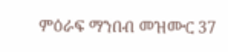ምዕራፍ ማንበብ መዝሙር 37